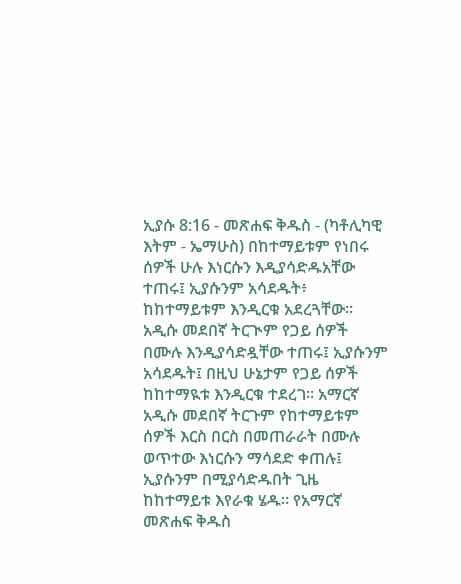ኢያሱ 8:16 - መጽሐፍ ቅዱስ - (ካቶሊካዊ እትም - ኤማሁስ) በከተማይቱም የነበሩ ሰዎች ሁሉ እነርሱን እዲያሳድዱአቸው ተጠሩ፤ ኢያሱንም አሳደዱት፥ ከከተማይቱም እንዲርቁ አደረጓቸው። አዲሱ መደበኛ ትርጒም የጋይ ሰዎች በሙሉ እንዲያሳድዷቸው ተጠሩ፤ ኢያሱንም አሳደዱት፤ በዚህ ሁኔታም የጋይ ሰዎች ከከተማዪቱ እንዲርቁ ተደረገ። አማርኛ አዲሱ መደበኛ ትርጉም የከተማይቱም ሰዎች እርስ በርስ በመጠራራት በሙሉ ወጥተው እነርሱን ማሳደድ ቀጠሉ፤ ኢያሱንም በሚያሳድዱበት ጊዜ ከከተማይቱ እየራቁ ሄዱ። የአማርኛ መጽሐፍ ቅዱስ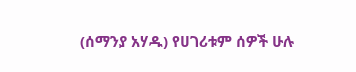(ሰማንያ አሃዱ) የሀገሪቱም ሰዎች ሁሉ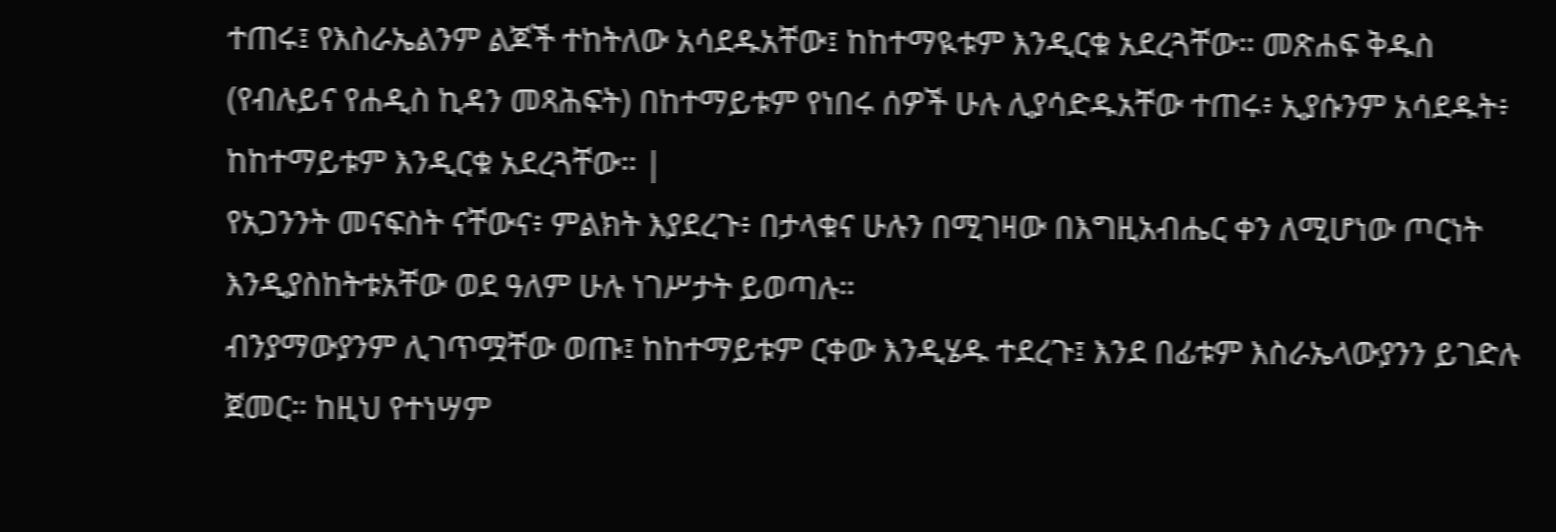ተጠሩ፤ የእስራኤልንም ልጆች ተከትለው አሳደዱአቸው፤ ከከተማዪቱም እንዲርቁ አደረጓቸው። መጽሐፍ ቅዱስ (የብሉይና የሐዲስ ኪዳን መጻሕፍት) በከተማይቱም የነበሩ ሰዎች ሁሉ ሊያሳድዱአቸው ተጠሩ፥ ኢያሱንም አሳደዱት፥ ከከተማይቱም እንዲርቁ አደረጓቸው። |
የአጋንንት መናፍስት ናቸውና፥ ምልክት እያደረጉ፥ በታላቁና ሁሉን በሚገዛው በእግዚአብሔር ቀን ለሚሆነው ጦርነት እንዲያስከትቱአቸው ወደ ዓለም ሁሉ ነገሥታት ይወጣሉ።
ብንያማውያንም ሊገጥሟቸው ወጡ፤ ከከተማይቱም ርቀው እንዲሄዱ ተደረጉ፤ እንደ በፊቱም እስራኤላውያንን ይገድሉ ጀመር። ከዚህ የተነሣም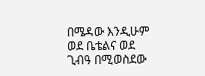በሜዳው እንዲሁም ወደ ቤቴልና ወደ ጊብዓ በሚወስደው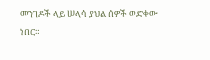መንገዶች ላይ ሠላሳ ያህል ሰዎች ወድቀው ነበር።